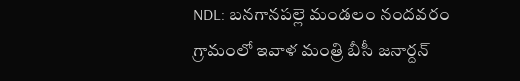NDL: బనగానపల్లె మండలం నందవరం గ్రామంలో ఇవాళ మంత్రి బీసీ జనార్దన్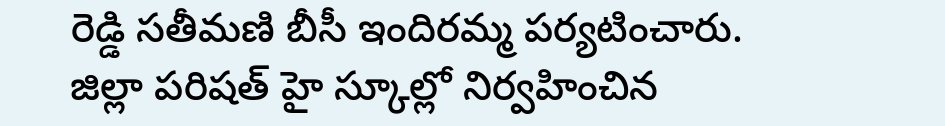రెడ్డి సతీమణి బీసీ ఇందిరమ్మ పర్యటించారు. జిల్లా పరిషత్ హై స్కూల్లో నిర్వహించిన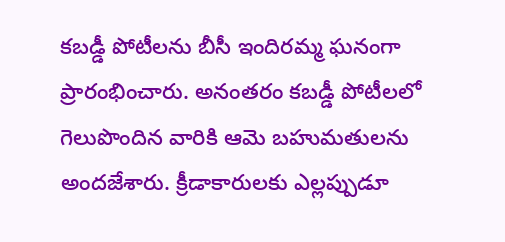కబడ్డీ పోటీలను బీసీ ఇందిరమ్మ ఘనంగా ప్రారంభించారు. అనంతరం కబడ్డీ పోటీలలో గెలుపొందిన వారికి ఆమె బహుమతులను అందజేశారు. క్రీడాకారులకు ఎల్లప్పుడూ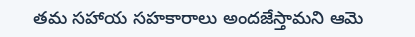తమ సహాయ సహకారాలు అందజేస్తామని ఆమె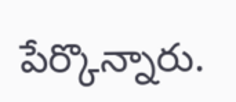పేర్కొన్నారు.